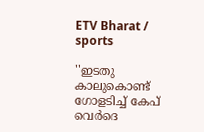ETV Bharat / sports

''ഇടതു കാലുകൊണ്ട് ഗോളടിച്ച് കേപ് വെർദെ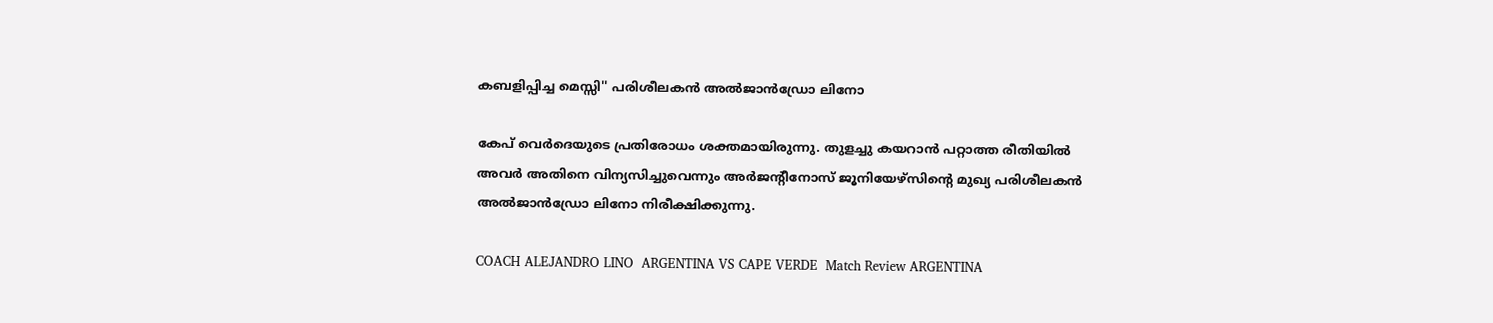കബളിപ്പിച്ച മെസ്സി'' പരിശീലകൻ അൽജാൻഡ്രോ ലിനോ

കേപ് വെർദെയുടെ പ്രതിരോധം ശക്തമായിരുന്നു. തുളച്ചു കയറാൻ പറ്റാത്ത രീതിയിൽ അവർ അതിനെ വിന്യസിച്ചുവെന്നും അർജന്‍റീനോസ് ജൂനിയേഴ്‌സിൻ്റെ മുഖ്യ പരിശീലകൻ അൽജാൻഡ്രോ ലിനോ നിരീക്ഷിക്കുന്നു.

COACH ALEJANDRO LINO  ARGENTINA VS CAPE VERDE  Match Review ARGENTINA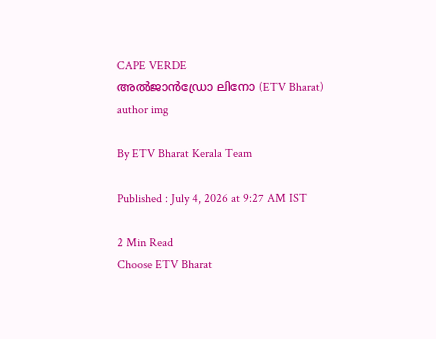CAPE VERDE
അൽജാൻഡ്രോ ലിനോ (ETV Bharat)
author img

By ETV Bharat Kerala Team

Published : July 4, 2026 at 9:27 AM IST

2 Min Read
Choose ETV Bharat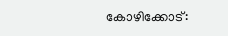കോഴിക്കോട്: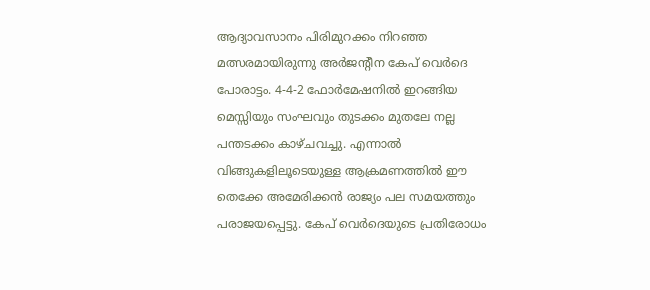ആദ്യാവസാനം പിരിമുറക്കം നിറഞ്ഞ മത്സരമായിരുന്നു അർജൻ്റീന കേപ് വെർദെ പോരാട്ടം. 4-4-2 ഫോർമേഷനിൽ ഇറങ്ങിയ മെസ്സിയും സംഘവും തുടക്കം മുതലേ നല്ല പന്തടക്കം കാഴ്‌ചവച്ചു. എന്നാൽ വിങ്ങുകളിലൂടെയുള്ള ആക്രമണത്തിൽ ഈ തെക്കേ അമേരിക്കൻ രാജ്യം പല സമയത്തും പരാജയപ്പെട്ടു. കേപ് വെർദെയുടെ പ്രതിരോധം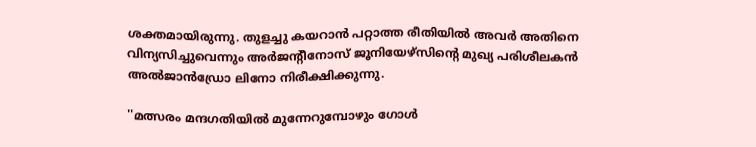ശക്തമായിരുന്നു. തുളച്ചു കയറാൻ പറ്റാത്ത രീതിയിൽ അവർ അതിനെ വിന്യസിച്ചുവെന്നും അർജന്‍റീനോസ് ജൂനിയേഴ്‌സിൻ്റെ മുഖ്യ പരിശീലകൻ അൽജാൻഡ്രോ ലിനോ നിരീക്ഷിക്കുന്നു.

''മത്സരം മന്ദഗതിയിൽ മുന്നേറുമ്പോഴും ഗോൾ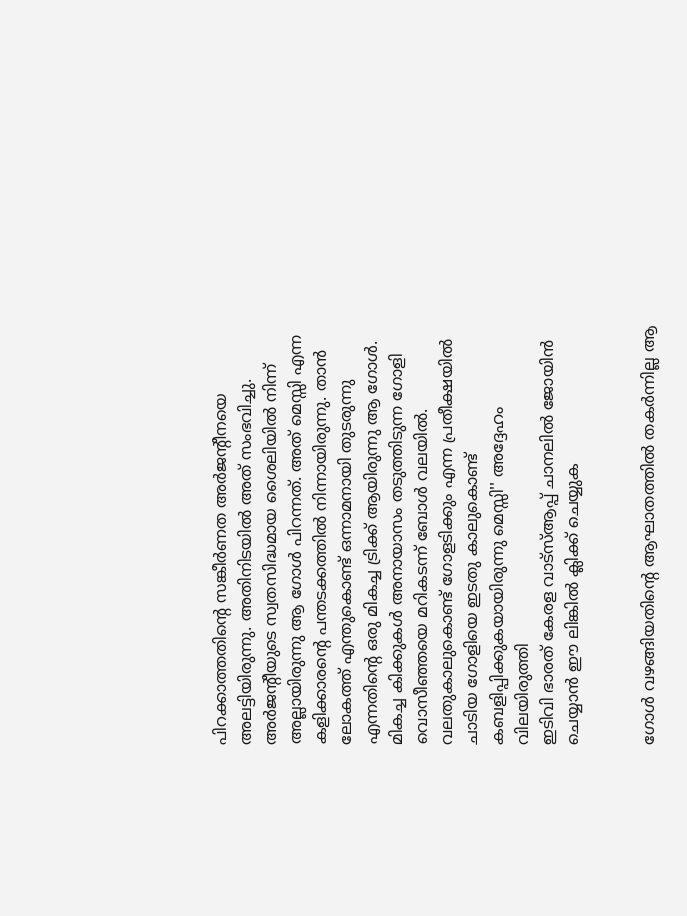പിറക്കാത്തതിൻ്റെ സങ്കീർണത അർജൻ്റീനയെ അലട്ടിയിരുന്നു. അതിനിടയിൽ അത് സംഭവിച്ചു. അർജൻ്റീയുടെ സ്വതസിദ്ധമായ ശൈലിയിൽ നിന്ന് അല്ലായിരുന്നു ആ ഗോൾ പിറന്നത്. അത് മെസ്സി എന്ന കളിക്കാരൻ്റെ പന്തടക്കത്തിൽ നിന്നായിരുന്നു. താൻ ലോകത്ത് എന്തുകൊണ്ട് ഒന്നാമനായി തുടരുന്നു എന്നതിൻ്റെ ഒരു മികച്ച ട്രിക്ക് ആയിരുന്നു ആ ഗോൾ. മികച്ച കിക്കുകൾ അനായാസം തടുത്തിടുന്ന ഗോളി വൊസീഞ്ഞയെ മറികടന്ന് ബോൾ വലയിൽ. വലതുകാലുകൊണ്ട് ഗോളടിക്കും എന്ന പ്രതീക്ഷയിൽ ചാടിയ ഗോളിയെ ഇടതു കാലുകൊണ്ട് കബളിപ്പിക്കുകയായിരുന്നു മെസ്സി'' അദ്ദേഹം വിലയിരുത്തി
ഇടിവി ഭാരത് കേരള വാട്‌സ്‌ആപ്പ് ചാനലില്‍ ജോയിന്‍ ചെയ്യാന്‍ ഈ ലിങ്കില്‍ ക്ലിക്ക് ചെയ്യുക


ഗോൾ വഴങ്ങിയതിൻ്റെ ആഘാതത്തിൽ തകർന്നില്ല ആ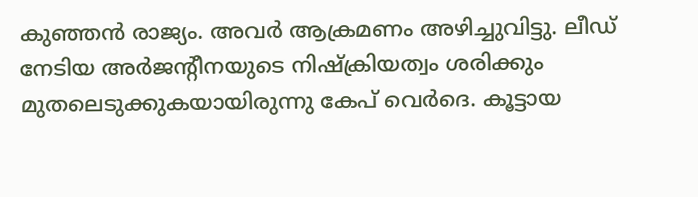കുഞ്ഞൻ രാജ്യം. അവർ ആക്രമണം അഴിച്ചുവിട്ടു. ലീഡ് നേടിയ അർജൻ്റീനയുടെ നിഷ്ക്രിയത്വം ശരിക്കും മുതലെടുക്കുകയായിരുന്നു കേപ് വെർദെ. കൂട്ടായ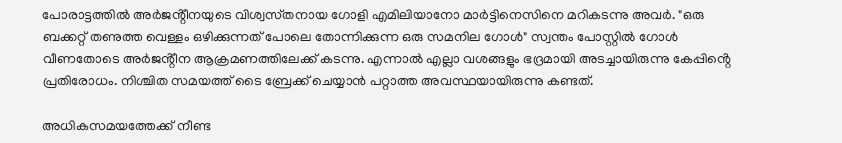പോരാട്ടത്തിൽ അർജൻ്റീനയുടെ വിശ്വസ്‌തനായ ഗോളി എമിലിയാനോ മാർട്ടിനെസിനെ മറികടന്നു അവർ. "ഒരു ബക്കറ്റ് തണുത്ത വെള്ളം ഒഴിക്കുന്നത് പോലെ തോന്നിക്കുന്ന ഒരു സമനില ഗോൾ" സ്വന്തം പോസ്റ്റിൽ ഗോൾ വീണതോടെ അർജൻ്റീന ആക്രമണത്തിലേക്ക് കടന്നു. എന്നാൽ എല്ലാ വശങ്ങളും ഭദ്രമായി അടച്ചായിരുന്നു കേപ്പിൻ്റെ പ്രതിരോധം. നിശ്ചിത സമയത്ത് ടൈ ബ്രേക്ക് ചെയ്യാൻ പറ്റാത്ത അവസ്ഥയായിരുന്നു കണ്ടത്.

അധികസമയത്തേക്ക് നീണ്ട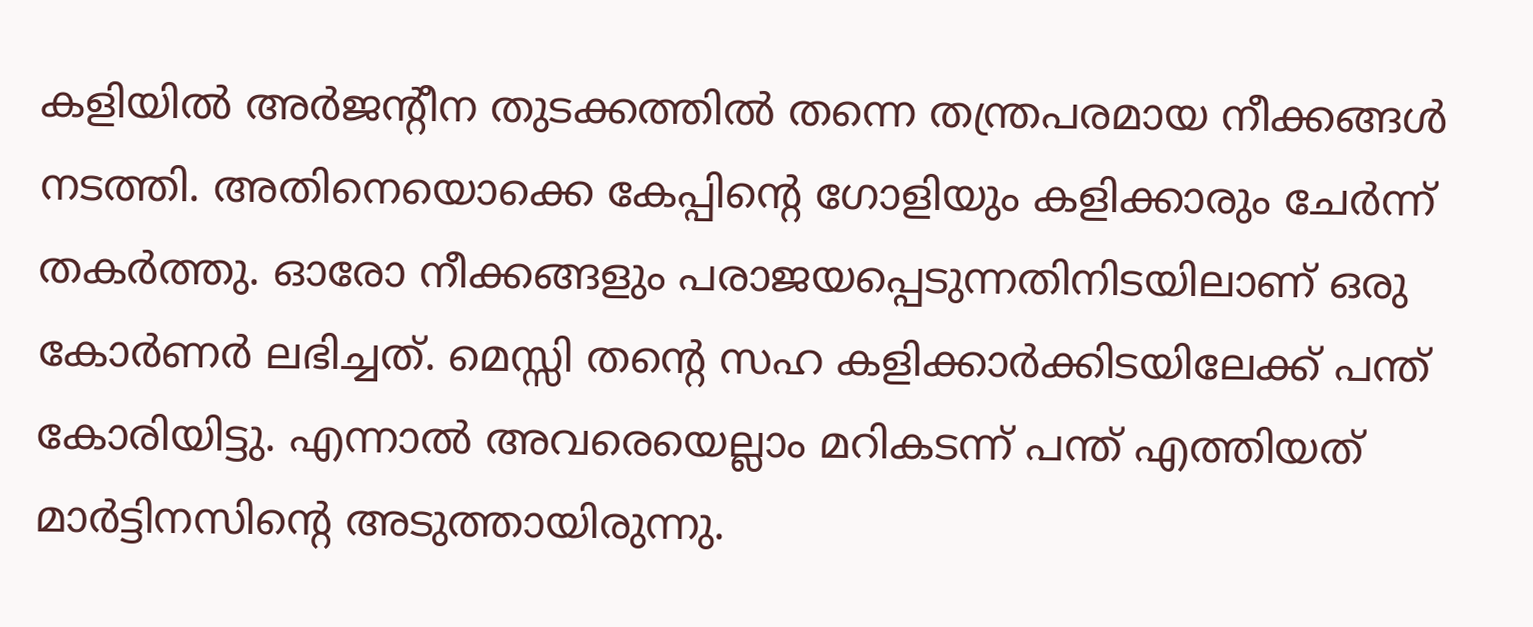കളിയിൽ അർജൻ്റീന തുടക്കത്തിൽ തന്നെ തന്ത്രപരമായ നീക്കങ്ങൾ നടത്തി. അതിനെയൊക്കെ കേപ്പിൻ്റെ ഗോളിയും കളിക്കാരും ചേർന്ന് തകർത്തു. ഓരോ നീക്കങ്ങളും പരാജയപ്പെടുന്നതിനിടയിലാണ് ഒരു കോർണർ ലഭിച്ചത്. മെസ്സി തൻ്റെ സഹ കളിക്കാർക്കിടയിലേക്ക് പന്ത് കോരിയിട്ടു. എന്നാൽ അവരെയെല്ലാം മറികടന്ന് പന്ത് എത്തിയത് മാർട്ടിനസിൻ്റെ അടുത്തായിരുന്നു.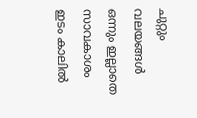ചുറ്റും വലയങ്ങൾ ഒന്നും ഇല്ലാതെ സാവകാശം ഇടം കാലിൽ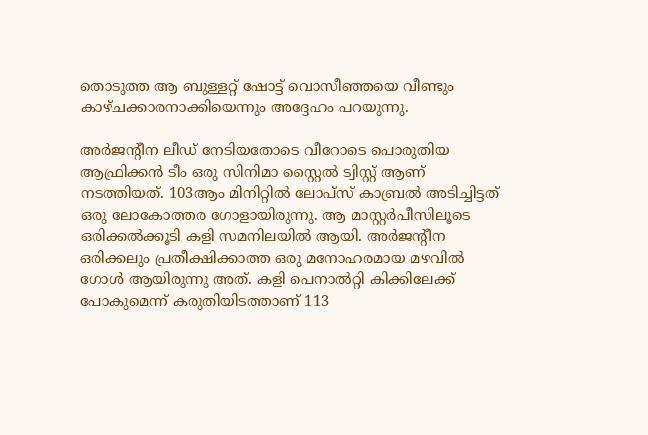തൊടുത്ത ആ ബുള്ളറ്റ് ഷോട്ട് വൊസീഞ്ഞയെ വീണ്ടും കാഴ്‌ചക്കാരനാക്കിയെന്നും അദ്ദേഹം പറയുന്നു.

അർജൻ്റീന ലീഡ് നേടിയതോടെ വീറോടെ പൊരുതിയ ആഫ്രിക്കൻ ടീം ഒരു സിനിമാ സ്റ്റൈൽ ട്വിസ്റ്റ് ആണ് നടത്തിയത്. 103ആം മിനിറ്റിൽ ലോപ്‌സ് കാബ്രൽ അടിച്ചിട്ടത് ഒരു ലോകോത്തര ഗോളായിരുന്നു. ആ മാസ്റ്റർപീസിലൂടെ ഒരിക്കൽക്കൂടി കളി സമനിലയിൽ ആയി. അർജൻ്റീന ഒരിക്കലും പ്രതീക്ഷിക്കാത്ത ഒരു മനോഹരമായ മഴവിൽ ഗോൾ ആയിരുന്നു അത്. കളി പെനാൽറ്റി കിക്കിലേക്ക് പോകുമെന്ന് കരുതിയിടത്താണ് 113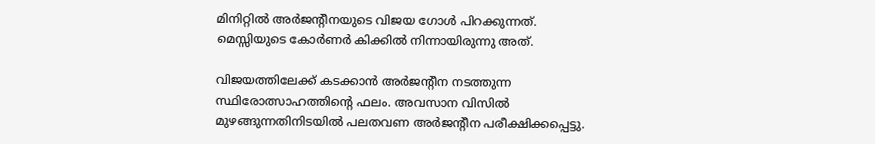മിനിറ്റിൽ അർജൻ്റീനയുടെ വിജയ ഗോൾ പിറക്കുന്നത്. മെസ്സിയുടെ കോർണർ കിക്കിൽ നിന്നായിരുന്നു അത്.

വിജയത്തിലേക്ക് കടക്കാൻ അർജൻ്റീന നടത്തുന്ന സ്ഥിരോത്സാഹത്തിൻ്റെ ഫലം. അവസാന വിസിൽ മുഴങ്ങുന്നതിനിടയിൽ പലതവണ അർജൻ്റീന പരീക്ഷിക്കപ്പെട്ടു.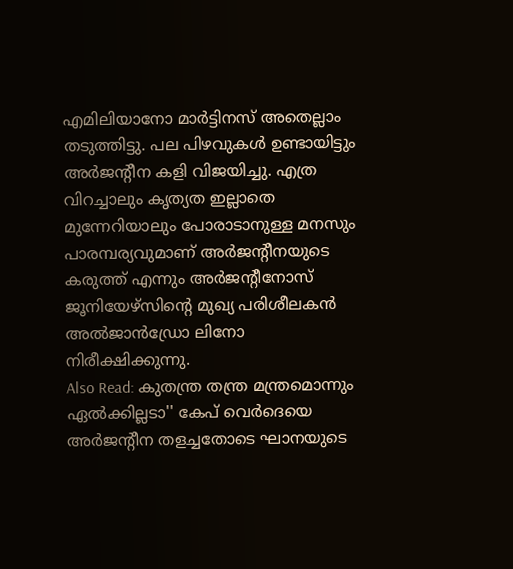എമിലിയാനോ മാർട്ടിനസ് അതെല്ലാം തടുത്തിട്ടു. പല പിഴവുകൾ ഉണ്ടായിട്ടും അർജൻ്റീന കളി വിജയിച്ചു. എത്ര വിറച്ചാലും കൃത്യത ഇല്ലാതെ മുന്നേറിയാലും പോരാടാനുള്ള മനസും പാരമ്പര്യവുമാണ് അർജൻ്റീനയുടെ കരുത്ത് എന്നും അർജന്‍റീനോസ് ജൂനിയേഴ്‌സിൻ്റെ മുഖ്യ പരിശീലകൻ അൽജാൻഡ്രോ ലിനോ നിരീക്ഷിക്കുന്നു.
Also Read: കുതന്ത്ര തന്ത്ര മന്ത്രമൊന്നും ഏൽക്കില്ലടാ'' കേപ് വെർദെയെ അർജൻ്റീന തളച്ചതോടെ ഘാനയുടെ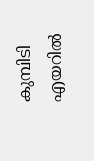കുമ്പിടി എയറിൽ